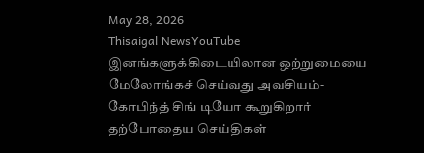May 28, 2026
Thisaigal NewsYouTube
இனங்களுக்கிடையிலான ஒற்றுமையை மேலோங்கச் செய்வது அவசியம்- கோபிந்த் சிங் டியோ கூறுகிறார்
தற்போதைய செய்திகள்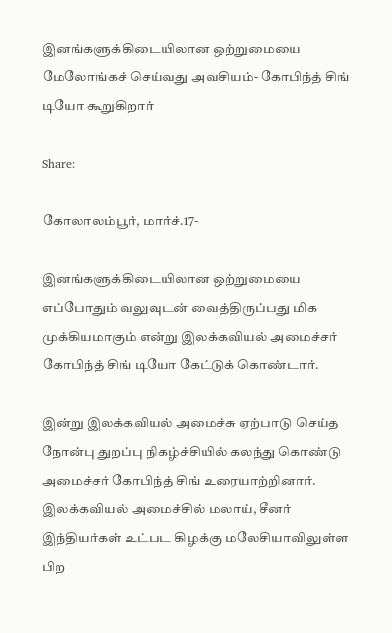இனங்களுக்கிடையிலான ஒற்றுமையை மேலோங்கச் செய்வது அவசியம்- கோபிந்த் சிங் டியோ கூறுகிறார்

Share:

கோலாலம்பூர், மார்ச்.17-

இனங்களுக்கிடையிலான ஒற்றுமையை எப்போதும் வலுவுடன் வைத்திருப்பது மிக முக்கியமாகும் என்று இலக்கவியல் அமைச்சர் கோபிந்த் சிங் டியோ கேட்டுக் கொண்டார்.

இன்று இலக்கவியல் அமைச்சு ஏற்பாடு செய்த நோன்பு துறப்பு நிகழ்ச்சியில் கலந்து கொண்டு அமைச்சர் கோபிந்த் சிங் உரையாற்றினார். இலக்கவியல் அமைச்சில் மலாய், சீனர் இந்தியர்கள் உட்பட கிழக்கு மலேசியாவிலுள்ள பிற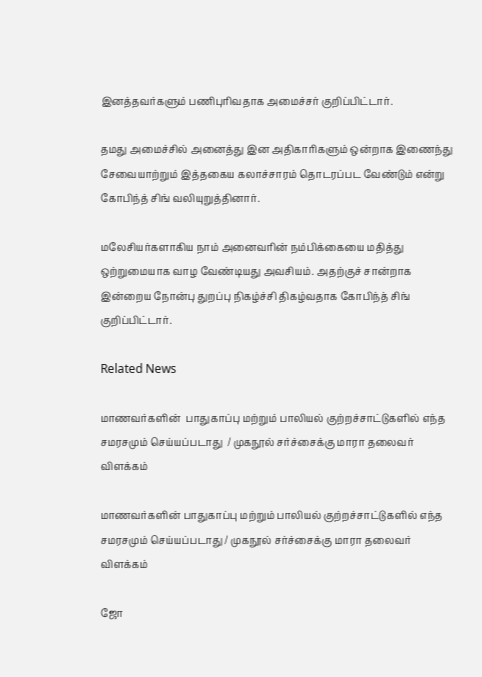இனத்தவர்களும் பணிபுரிவதாக அமைச்சர் குறிப்பிட்டார்.

தமது அமைச்சில் அனைத்து இன அதிகாரிகளும் ஒன்றாக இணைந்து சேவையாற்றும் இத்தகைய கலாச்சாரம் தொடரப்பட வேண்டும் என்று கோபிந்த் சிங் வலியுறுத்தினார்.

மலேசியர்களாகிய நாம் அனைவரின் நம்பிக்கையை மதித்து ஒற்றுமையாக வாழ வேண்டியது அவசியம். அதற்குச் சான்றாக இன்றைய நோன்பு துறப்பு நிகழ்ச்சி திகழ்வதாக கோபிந்த் சிங் குறிப்பிட்டார்.

Related News

மாணவர்களின்  பாதுகாப்பு மற்றும் பாலியல் குற்றச்சாட்டுகளில் எந்த சமரசமும் செய்யப்படாது  / முகநூல் சர்ச்சைக்கு மாரா தலைவர் விளக்கம்

மாணவர்களின் பாதுகாப்பு மற்றும் பாலியல் குற்றச்சாட்டுகளில் எந்த சமரசமும் செய்யப்படாது / முகநூல் சர்ச்சைக்கு மாரா தலைவர் விளக்கம்

ஜோ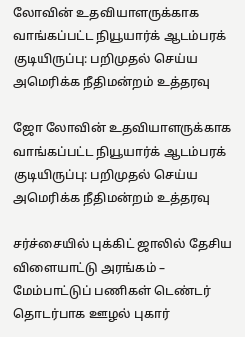லோவின் உதவியாளருக்காக வாங்கப்பட்ட நியூயார்க் ஆடம்பரக் குடியிருப்பு: பறிமுதல் செய்ய அமெரிக்க நீதிமன்றம் உத்தரவு

ஜோ லோவின் உதவியாளருக்காக வாங்கப்பட்ட நியூயார்க் ஆடம்பரக் குடியிருப்பு: பறிமுதல் செய்ய அமெரிக்க நீதிமன்றம் உத்தரவு

சர்ச்சையில் புக்கிட் ஜாலில் தேசிய விளையாட்டு அரங்கம் – மேம்பாட்டுப் பணிகள் டெண்டர் தொடர்பாக ஊழல் புகார்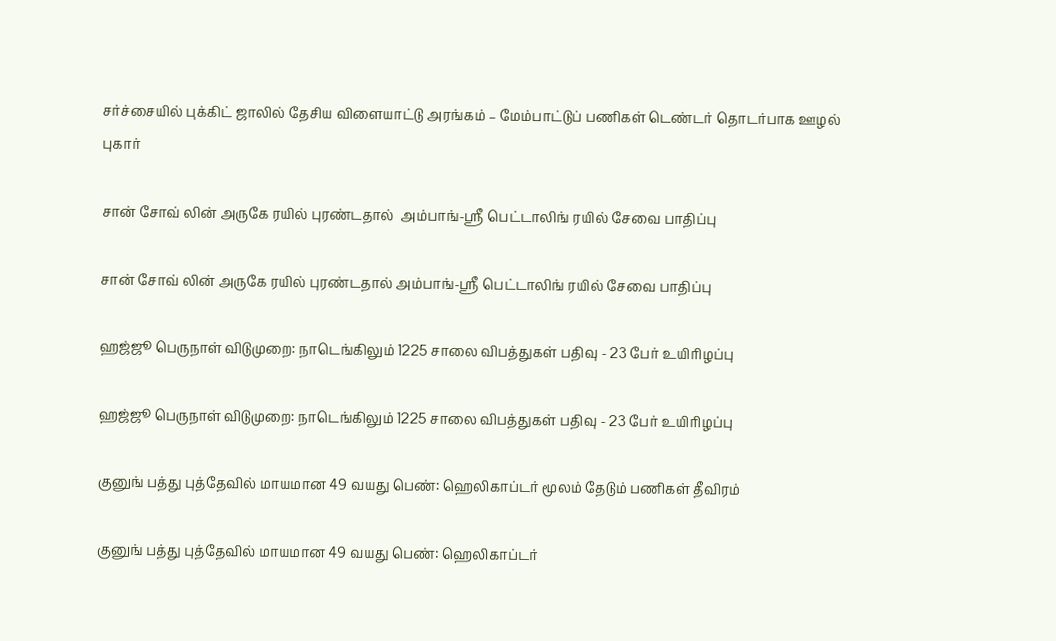சர்ச்சையில் புக்கிட் ஜாலில் தேசிய விளையாட்டு அரங்கம் – மேம்பாட்டுப் பணிகள் டெண்டர் தொடர்பாக ஊழல் புகார்

சான் சோவ் லின் அருகே ரயில் புரண்டதால்  அம்பாங்-ஸ்ரீ பெட்டாலிங் ரயில் சேவை பாதிப்பு

சான் சோவ் லின் அருகே ரயில் புரண்டதால் அம்பாங்-ஸ்ரீ பெட்டாலிங் ரயில் சேவை பாதிப்பு

ஹஜ்ஜூ பெருநாள் விடுமுறை: நாடெங்கிலும் 1225 சாலை விபத்துகள் பதிவு - 23 பேர் உயிரிழப்பு

ஹஜ்ஜூ பெருநாள் விடுமுறை: நாடெங்கிலும் 1225 சாலை விபத்துகள் பதிவு - 23 பேர் உயிரிழப்பு

குனுங் பத்து புத்தேவில் மாயமான 49 வயது பெண்: ஹெலிகாப்டர் மூலம் தேடும் பணிகள் தீவிரம்

குனுங் பத்து புத்தேவில் மாயமான 49 வயது பெண்: ஹெலிகாப்டர்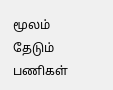மூலம் தேடும் பணிகள்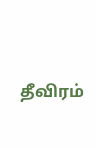தீவிரம்